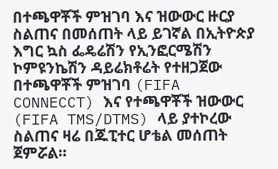በተጫዋቾች ምዝገባ እና ዝውውር ዙርያ ስልጠና በመሰጠት ላይ ይገኛል በኢትዮጵያ እግር ኳስ ፌዴሬሽን የኢንፎርሜሽን ኮምዩንኬሽን ዳይሬክቶሬት የተዘጋጀው በተጫዋቾች ምዝገባ (FIFA CONNECCT) እና የተጫዋቾች ዝውውር (FIFA TMS/DTMS) ላይ ያተኮረው ስልጠና ዛሬ በጁፒተር ሆቴል መሰጠት ጀምሯል።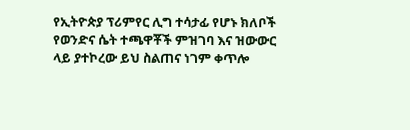የኢትዮጵያ ፕሪምየር ሊግ ተሳታፊ የሆኑ ክለቦች የወንድና ሴት ተጫዋቾች ምዝገባ እና ዝውውር ላይ ያተኮረው ይህ ስልጠና ነገም ቀጥሎ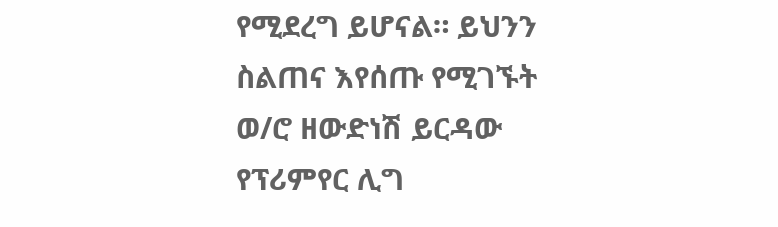የሚደረግ ይሆናል። ይህንን ስልጠና እየሰጡ የሚገኙት ወ/ሮ ዘውድነሽ ይርዳው የፕሪምየር ሊግ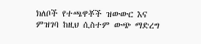ክለቦች የተጫዋቾች ዝውውር እና ምዝገባ ከዚህ ሲስተም ውጭ ማድረግ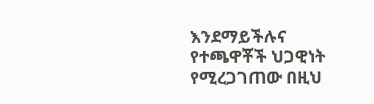እንደማይችሉና የተጫዋቾች ህጋዊነት የሚረጋገጠው በዚህ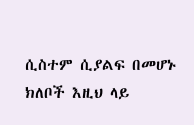ሲስተም ሲያልፍ በመሆኑ ክለቦች እዚህ ላይ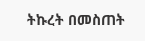ትኩረት በመስጠት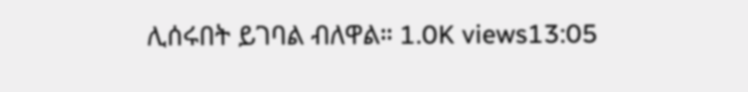ሊሰሩበት ይገባል ብለዋል። 1.0K views13:05